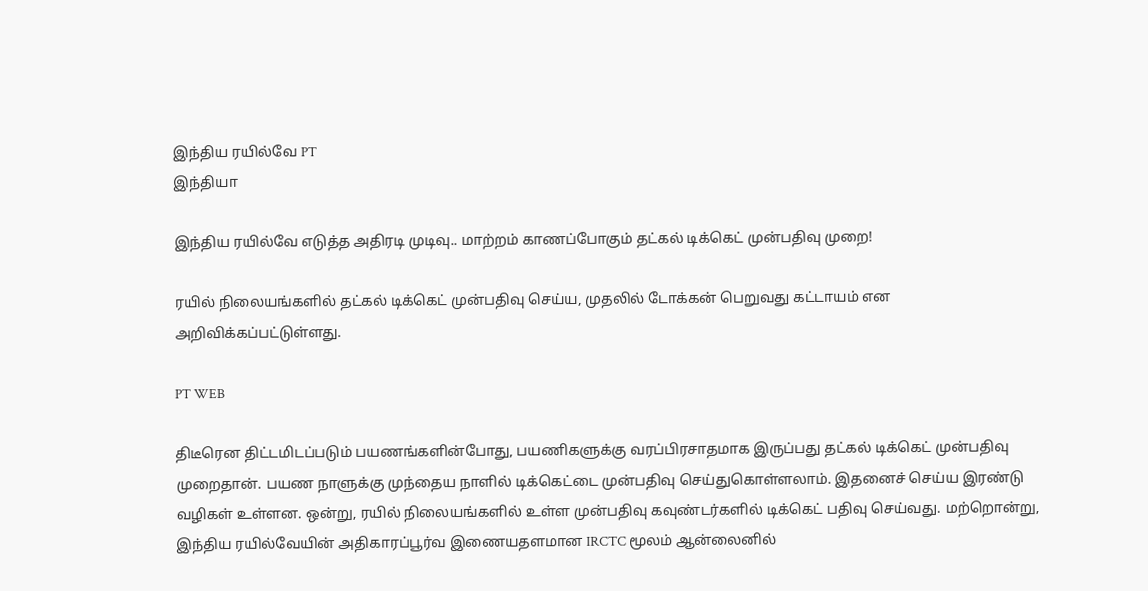இந்திய ரயில்வே PT
இந்தியா

இந்திய ரயில்வே எடுத்த அதிரடி முடிவு.. மாற்றம் காணப்போகும் தட்கல் டிக்கெட் முன்பதிவு முறை!

ரயில் நிலையங்களில் தட்கல் டிக்கெட் முன்பதிவு செய்ய, முதலில் டோக்கன் பெறுவது கட்டாயம் என அறிவிக்கப்பட்டுள்ளது.

PT WEB

திடீரென திட்டமிடப்படும் பயணங்களின்போது, பயணிகளுக்கு வரப்பிரசாதமாக இருப்பது தட்கல் டிக்கெட் முன்பதிவு முறைதான். பயண நாளுக்கு முந்தைய நாளில் டிக்கெட்டை முன்பதிவு செய்துகொள்ளலாம். இதனைச் செய்ய இரண்டு வழிகள் உள்ளன. ஒன்று, ரயில் நிலையங்களில் உள்ள முன்பதிவு கவுண்டர்களில் டிக்கெட் பதிவு செய்வது. மற்றொன்று, இந்திய ரயில்வேயின் அதிகாரப்பூர்வ இணையதளமான IRCTC மூலம் ஆன்லைனில்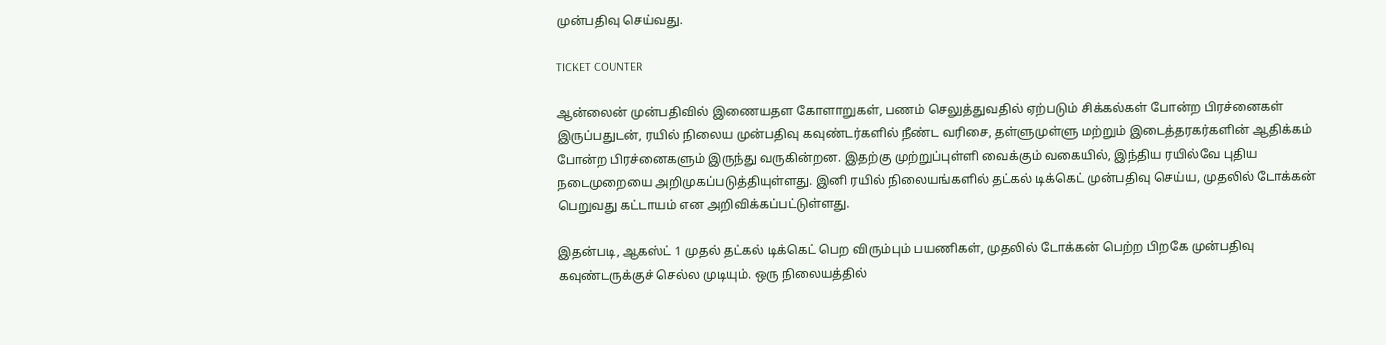முன்பதிவு செய்வது.

TICKET COUNTER

ஆன்லைன் முன்பதிவில் இணையதள கோளாறுகள், பணம் செலுத்துவதில் ஏற்படும் சிக்கல்கள் போன்ற பிரச்னைகள் இருப்பதுடன், ரயில் நிலைய முன்பதிவு கவுண்டர்களில் நீண்ட வரிசை, தள்ளுமுள்ளு மற்றும் இடைத்தரகர்களின் ஆதிக்கம் போன்ற பிரச்னைகளும் இருந்து வருகின்றன. இதற்கு முற்றுப்புள்ளி வைக்கும் வகையில், இந்திய ரயில்வே புதிய நடைமுறையை அறிமுகப்படுத்தியுள்ளது. இனி ரயில் நிலையங்களில் தட்கல் டிக்கெட் முன்பதிவு செய்ய, முதலில் டோக்கன் பெறுவது கட்டாயம் என அறிவிக்கப்பட்டுள்ளது.

இதன்படி, ஆகஸ்ட் 1 முதல் தட்கல் டிக்கெட் பெற விரும்பும் பயணிகள், முதலில் டோக்கன் பெற்ற பிறகே முன்பதிவு கவுண்டருக்குச் செல்ல முடியும். ஒரு நிலையத்தில்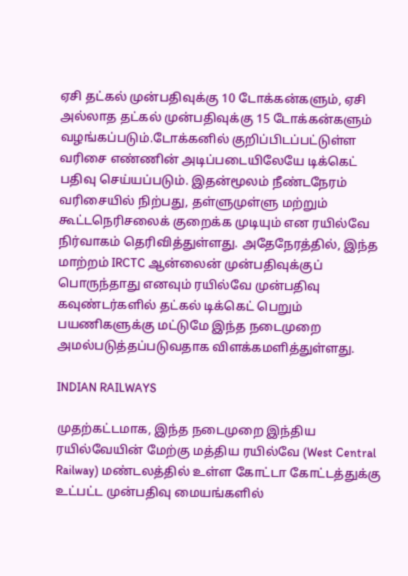ஏசி தட்கல் முன்பதிவுக்கு 10 டோக்கன்களும், ஏசி அல்லாத தட்கல் முன்பதிவுக்கு 15 டோக்கன்களும் வழங்கப்படும்.டோக்கனில் குறிப்பிடப்பட்டுள்ள வரிசை எண்ணின் அடிப்படையிலேயே டிக்கெட் பதிவு செய்யப்படும். இதன்மூலம் நீண்டநேரம் வரிசையில் நிற்பது, தள்ளுமுள்ளு மற்றும் கூட்டநெரிசலைக் குறைக்க முடியும் என ரயில்வே நிர்வாகம் தெரிவித்துள்ளது. அதேநேரத்தில், இந்த மாற்றம் IRCTC ஆன்லைன் முன்பதிவுக்குப் பொருந்தாது எனவும் ரயில்வே முன்பதிவு கவுண்டர்களில் தட்கல் டிக்கெட் பெறும் பயணிகளுக்கு மட்டுமே இந்த நடைமுறை அமல்படுத்தப்படுவதாக விளக்கமளித்துள்ளது.

INDIAN RAILWAYS

முதற்கட்டமாக, இந்த நடைமுறை இந்திய ரயில்வேயின் மேற்கு மத்திய ரயில்வே (West Central Railway) மண்டலத்தில் உள்ள கோட்டா கோட்டத்துக்கு உட்பட்ட முன்பதிவு மையங்களில்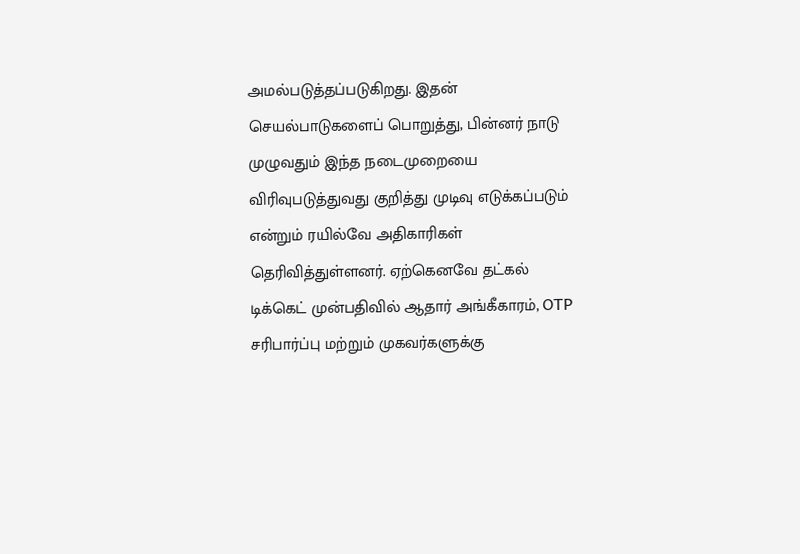அமல்படுத்தப்படுகிறது. இதன் செயல்பாடுகளைப் பொறுத்து, பின்னர் நாடு முழுவதும் இந்த நடைமுறையை விரிவுபடுத்துவது குறித்து முடிவு எடுக்கப்படும் என்றும் ரயில்வே அதிகாரிகள் தெரிவித்துள்ளனர். ஏற்கெனவே தட்கல் டிக்கெட் முன்பதிவில் ஆதார் அங்கீகாரம், OTP சரிபார்ப்பு மற்றும் முகவர்களுக்கு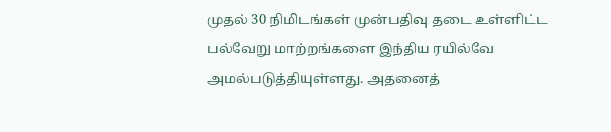முதல் 30 நிமிடங்கள் முன்பதிவு தடை உள்ளிட்ட பல்வேறு மாற்றங்களை இந்திய ரயில்வே அமல்படுத்தியுள்ளது. அதனைத்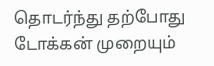தொடர்ந்து தற்போது டோக்கன் முறையும்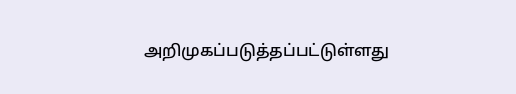அறிமுகப்படுத்தப்பட்டுள்ளது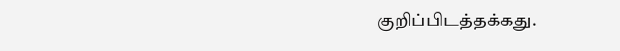குறிப்பிடத்தக்கது.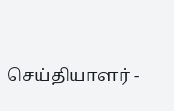செய்தியாளர் -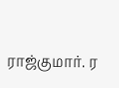ராஜ்குமார். ர